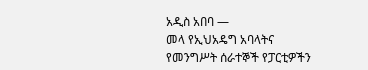አዲስ አበባ —
መላ የኢህአዴግ አባላትና የመንግሥት ሰራተኞች የፓርቲዎችን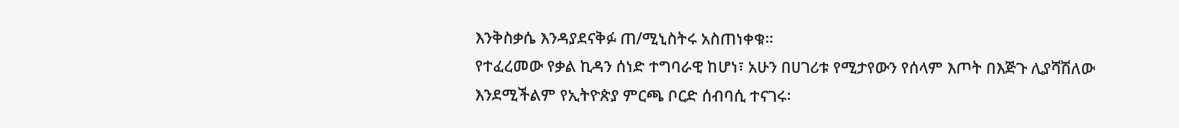እንቅስቃሴ እንዳያደናቅፉ ጠ/ሚኒስትሩ አስጠነቀቁ፡፡
የተፈረመው የቃል ኪዳን ሰነድ ተግባራዊ ከሆነ፣ አሁን በሀገሪቱ የሚታየውን የሰላም እጦት በእጅጉ ሊያሻሽለው እንደሚችልም የኢትዮጵያ ምርጫ ቦርድ ሰብባሲ ተናገሩ፡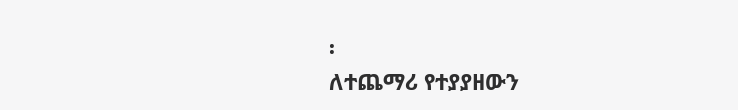፡
ለተጨማሪ የተያያዘውን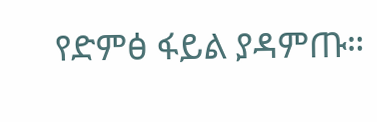የድምፅ ፋይል ያዳምጡ።